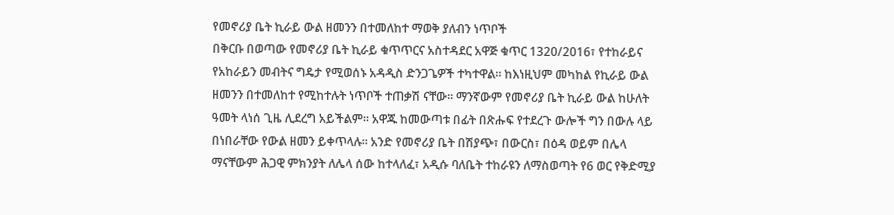የመኖሪያ ቤት ኪራይ ውል ዘመንን በተመለከተ ማወቅ ያለብን ነጥቦች
በቅርቡ በወጣው የመኖሪያ ቤት ኪራይ ቁጥጥርና አስተዳደር አዋጅ ቁጥር 1320/2016፣ የተከራይና የአከራይን መብትና ግዴታ የሚወሰኑ አዳዲስ ድንጋጌዎች ተካተዋል። ከእነዚህም መካከል የኪራይ ውል ዘመንን በተመለከተ የሚከተሉት ነጥቦች ተጠቃሽ ናቸው። ማንኛውም የመኖሪያ ቤት ኪራይ ውል ከሁለት ዓመት ላነሰ ጊዜ ሊደረግ አይችልም። አዋጁ ከመውጣቱ በፊት በጽሑፍ የተደረጉ ውሎች ግን በውሉ ላይ በነበራቸው የውል ዘመን ይቀጥላሉ። አንድ የመኖሪያ ቤት በሽያጭ፣ በውርስ፣ በዕዳ ወይም በሌላ ማናቸውም ሕጋዊ ምክንያት ለሌላ ሰው ከተላለፈ፣ አዲሱ ባለቤት ተከራዩን ለማስወጣት የ6 ወር የቅድሚያ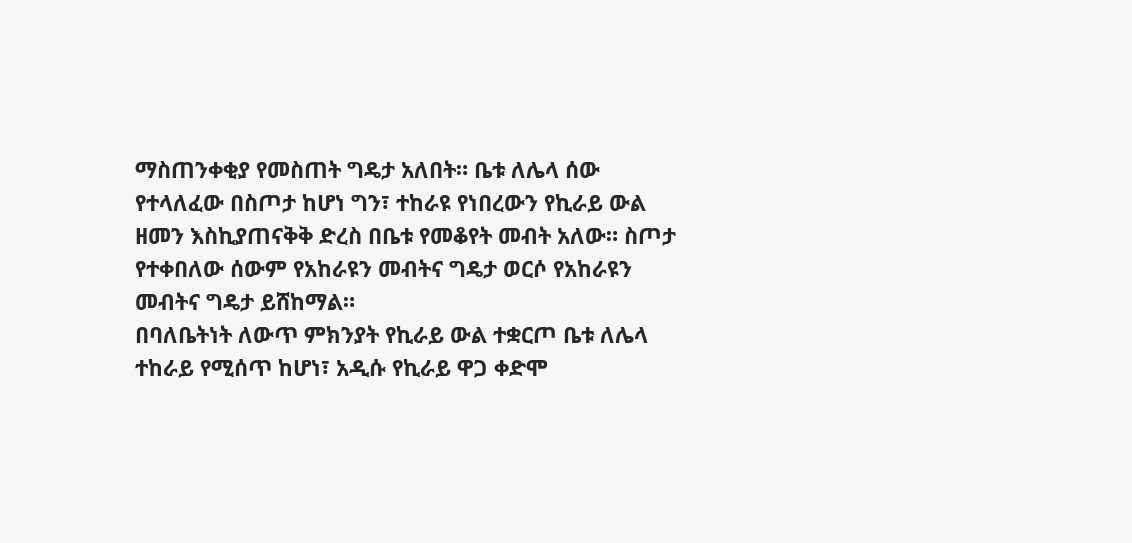ማስጠንቀቂያ የመስጠት ግዴታ አለበት። ቤቱ ለሌላ ሰው የተላለፈው በስጦታ ከሆነ ግን፣ ተከራዩ የነበረውን የኪራይ ውል ዘመን እስኪያጠናቅቅ ድረስ በቤቱ የመቆየት መብት አለው። ስጦታ የተቀበለው ሰውም የአከራዩን መብትና ግዴታ ወርሶ የአከራዩን መብትና ግዴታ ይሸከማል።
በባለቤትነት ለውጥ ምክንያት የኪራይ ውል ተቋርጦ ቤቱ ለሌላ ተከራይ የሚሰጥ ከሆነ፣ አዲሱ የኪራይ ዋጋ ቀድሞ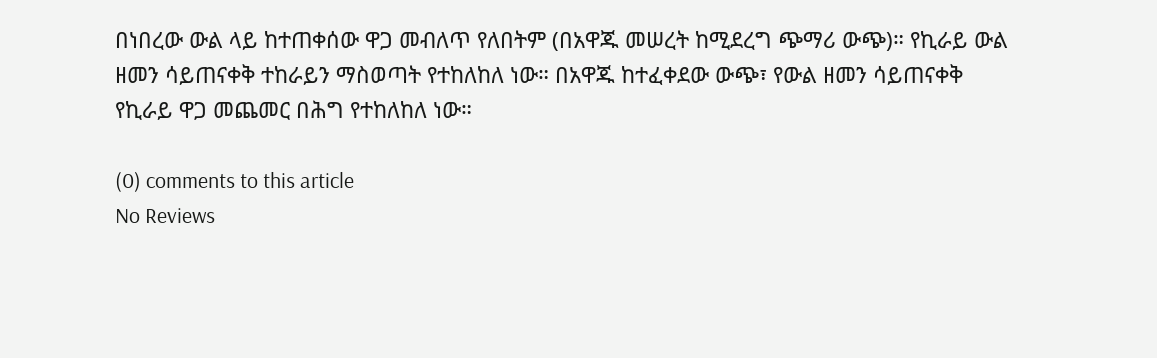በነበረው ውል ላይ ከተጠቀሰው ዋጋ መብለጥ የለበትም (በአዋጁ መሠረት ከሚደረግ ጭማሪ ውጭ)። የኪራይ ውል ዘመን ሳይጠናቀቅ ተከራይን ማስወጣት የተከለከለ ነው። በአዋጁ ከተፈቀደው ውጭ፣ የውል ዘመን ሳይጠናቀቅ የኪራይ ዋጋ መጨመር በሕግ የተከለከለ ነው።

(0) comments to this article
No Reviews